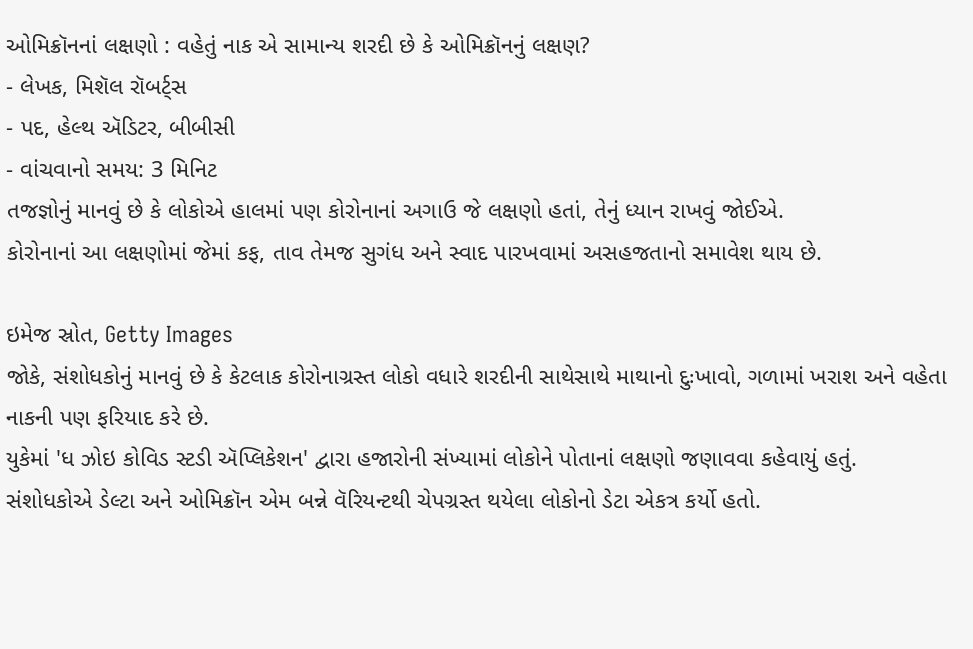ઓમિક્રૉનનાં લક્ષણો : વહેતું નાક એ સામાન્ય શરદી છે કે ઓમિક્રૉનનું લક્ષણ?
- લેખક, મિશૅલ રૉબર્ટ્સ
- પદ, હેલ્થ ઍડિટર, બીબીસી
- વાંચવાનો સમય: 3 મિનિટ
તજજ્ઞોનું માનવું છે કે લોકોએ હાલમાં પણ કોરોનાનાં અગાઉ જે લક્ષણો હતાં, તેનું ધ્યાન રાખવું જોઈએ.
કોરોનાનાં આ લક્ષણોમાં જેમાં કફ, તાવ તેમજ સુગંધ અને સ્વાદ પારખવામાં અસહજતાનો સમાવેશ થાય છે.

ઇમેજ સ્રોત, Getty Images
જોકે, સંશોધકોનું માનવું છે કે કેટલાક કોરોનાગ્રસ્ત લોકો વધારે શરદીની સાથેસાથે માથાનો દુઃખાવો, ગળામાં ખરાશ અને વહેતા નાકની પણ ફરિયાદ કરે છે.
યુકેમાં 'ધ ઝોઇ કોવિડ સ્ટડી ઍપ્લિકેશન' દ્વારા હજારોની સંખ્યામાં લોકોને પોતાનાં લક્ષણો જણાવવા કહેવાયું હતું.
સંશોધકોએ ડેલ્ટા અને ઓમિક્રૉન એમ બન્ને વૅરિયન્ટથી ચેપગ્રસ્ત થયેલા લોકોનો ડેટા એકત્ર કર્યો હતો.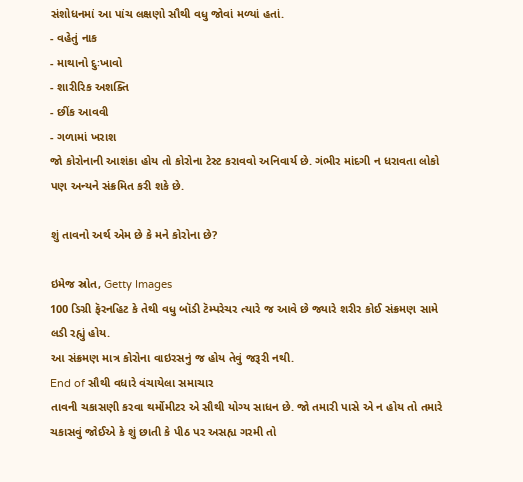સંશોધનમાં આ પાંચ લક્ષણો સૌથી વધુ જોવાં મળ્યાં હતાં.
- વહેતું નાક
- માથાનો દુઃખાવો
- શારીરિક અશક્તિ
- છીંક આવવી
- ગળામાં ખરાશ
જો કોરોનાની આશંકા હોય તો કોરોના ટેસ્ટ કરાવવો અનિવાર્ય છે. ગંભીર માંદગી ન ધરાવતા લોકો પણ અન્યને સંક્રમિત કરી શકે છે.

શું તાવનો અર્થ એમ છે કે મને કોરોના છે?

ઇમેજ સ્રોત, Getty Images
100 ડિગ્રી ફૅરનહિટ કે તેથી વધુ બૉડી ટૅમ્પરેચર ત્યારે જ આવે છે જ્યારે શરીર કોઈ સંક્રમણ સામે લડી રહ્યું હોય.
આ સંક્રમણ માત્ર કોરોના વાઇરસનું જ હોય તેવું જરૂરી નથી.
End of સૌથી વધારે વંચાયેલા સમાચાર
તાવની ચકાસણી કરવા થર્મોમીટર એ સૌથી યોગ્ય સાધન છે. જો તમારી પાસે એ ન હોય તો તમારે ચકાસવું જોઈએ કે શું છાતી કે પીઠ પર અસહ્ય ગરમી તો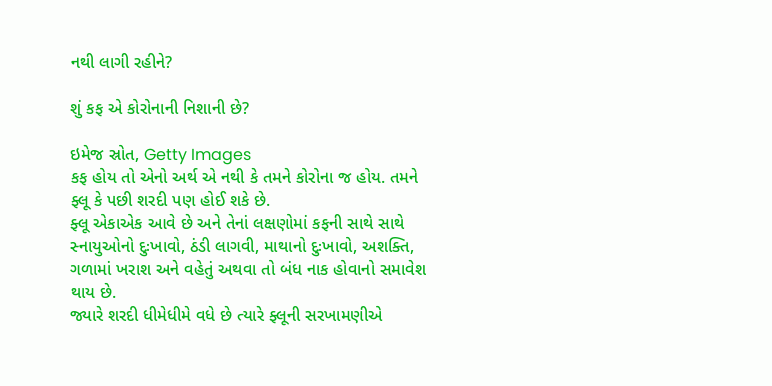નથી લાગી રહીને?

શું કફ એ કોરોનાની નિશાની છે?

ઇમેજ સ્રોત, Getty Images
કફ હોય તો એનો અર્થ એ નથી કે તમને કોરોના જ હોય. તમને ફ્લૂ કે પછી શરદી પણ હોઈ શકે છે.
ફ્લૂ એકાએક આવે છે અને તેનાં લક્ષણોમાં કફની સાથે સાથે સ્નાયુઓનો દુઃખાવો, ઠંડી લાગવી, માથાનો દુઃખાવો, અશક્તિ, ગળામાં ખરાશ અને વહેતું અથવા તો બંધ નાક હોવાનો સમાવેશ થાય છે.
જ્યારે શરદી ધીમેધીમે વધે છે ત્યારે ફ્લૂની સરખામણીએ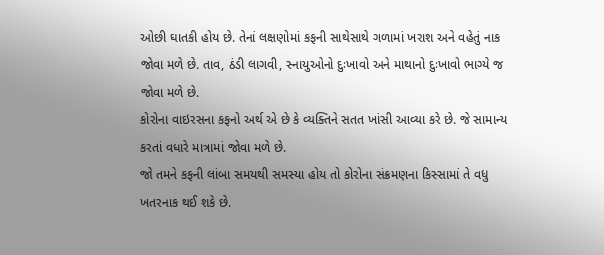ઓછી ઘાતકી હોય છે. તેનાં લક્ષણોમાં કફની સાથેસાથે ગળામાં ખરાશ અને વહેતું નાક જોવા મળે છે. તાવ, ઠંડી લાગવી, સ્નાયુઓનો દુઃખાવો અને માથાનો દુઃખાવો ભાગ્યે જ જોવા મળે છે.
કોરોના વાઇરસના કફનો અર્થ એ છે કે વ્યક્તિને સતત ખાંસી આવ્યા કરે છે. જે સામાન્ય કરતાં વધારે માત્રામાં જોવા મળે છે.
જો તમને કફની લાંબા સમયથી સમસ્યા હોય તો કોરોના સંક્રમણના કિસ્સામાં તે વધુ ખતરનાક થઈ શકે છે.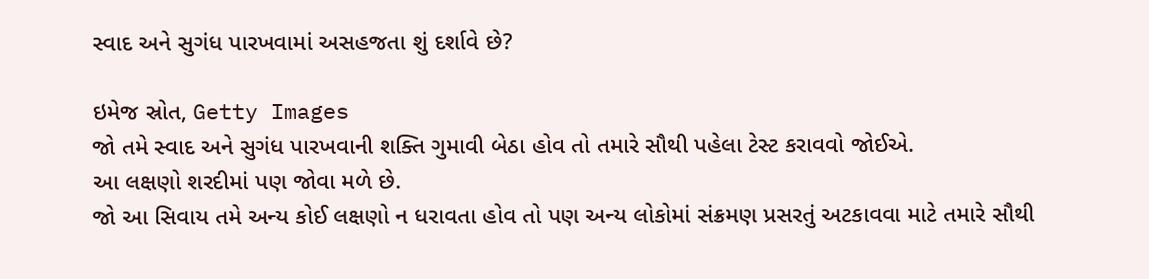સ્વાદ અને સુગંધ પારખવામાં અસહજતા શું દર્શાવે છે?

ઇમેજ સ્રોત, Getty Images
જો તમે સ્વાદ અને સુગંધ પારખવાની શક્તિ ગુમાવી બેઠા હોવ તો તમારે સૌથી પહેલા ટેસ્ટ કરાવવો જોઈએ.
આ લક્ષણો શરદીમાં પણ જોવા મળે છે.
જો આ સિવાય તમે અન્ય કોઈ લક્ષણો ન ધરાવતા હોવ તો પણ અન્ય લોકોમાં સંક્રમણ પ્રસરતું અટકાવવા માટે તમારે સૌથી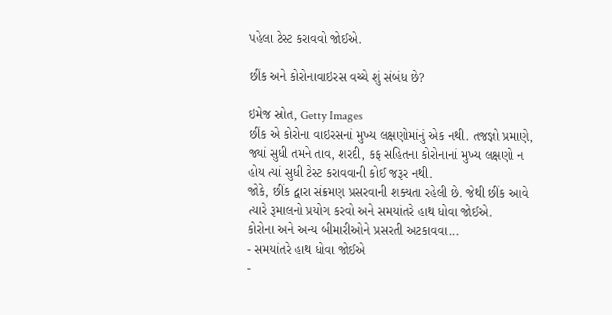પહેલા ટેસ્ટ કરાવવો જોઈએ.

છીંક અને કોરોનાવાઇરસ વચ્ચે શું સંબંધ છે?

ઇમેજ સ્રોત, Getty Images
છીંક એ કોરોના વાઇરસનાં મુખ્ય લક્ષણોમાંનું એક નથી. તજજ્ઞો પ્રમાણે, જ્યાં સુધી તમને તાવ, શરદી, કફ સહિતના કોરોનાનાં મુખ્ય લક્ષણો ન હોય ત્યાં સુધી ટેસ્ટ કરાવવાની કોઈ જરૂર નથી.
જોકે, છીંક દ્વારા સંક્રમણ પ્રસરવાની શક્યતા રહેલી છે. જેથી છીંક આવે ત્યારે રૂમાલનો પ્રયોગ કરવો અને સમયાંતરે હાથ ધોવા જોઈએ.
કોરોના અને અન્ય બીમારીઓને પ્રસરતી અટકાવવા...
- સમયાંતરે હાથ ધોવા જોઈએ
-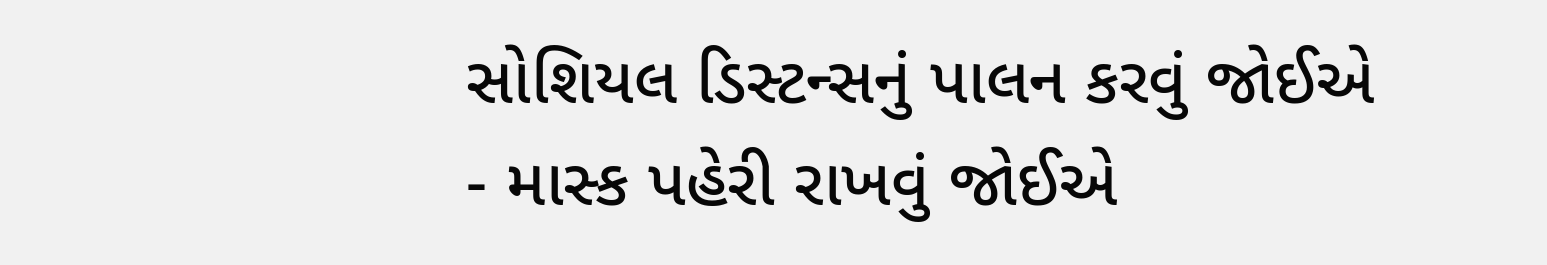સોશિયલ ડિસ્ટન્સનું પાલન કરવું જોઈએ
- માસ્ક પહેરી રાખવું જોઈએ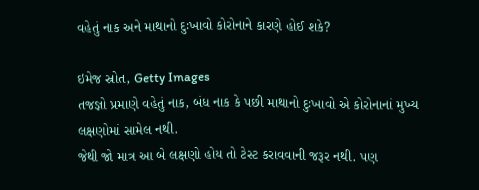વહેતું નાક અને માથાનો દુઃખાવો કોરોનાને કારણે હોઈ શકે?

ઇમેજ સ્રોત, Getty Images
તજજ્ઞો પ્રમાણે વહેતું નાક, બંધ નાક કે પછી માથાનો દુઃખાવો એ કોરોનાનાં મુખ્ય લક્ષણોમાં સામેલ નથી.
જેથી જો માત્ર આ બે લક્ષણો હોય તો ટેસ્ટ કરાવવાની જરૂર નથી. પણ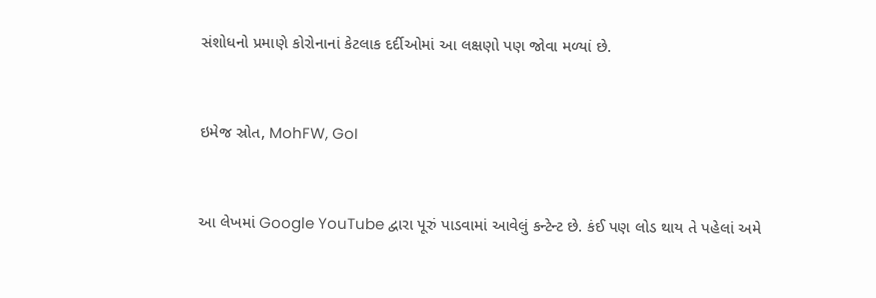સંશોધનો પ્રમાણે કોરોનાનાં કેટલાક દર્દીઓમાં આ લક્ષણો પણ જોવા મળ્યાં છે.


ઇમેજ સ્રોત, MohFW, GoI


આ લેખમાં Google YouTube દ્વારા પૂરું પાડવામાં આવેલું કન્ટેન્ટ છે. કંઈ પણ લોડ થાય તે પહેલાં અમે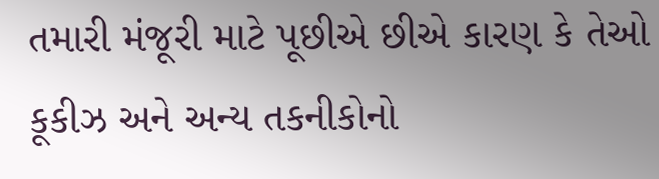તમારી મંજૂરી માટે પૂછીએ છીએ કારણ કે તેઓ કૂકીઝ અને અન્ય તકનીકોનો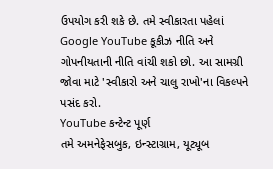ઉપયોગ કરી શકે છે. તમે સ્વીકારતા પહેલાં Google YouTube કૂકીઝ નીતિ અને ગોપનીયતાની નીતિ વાંચી શકો છો. આ સામગ્રી જોવા માટે 'સ્વીકારો અને ચાલુ રાખો'ના વિકલ્પને પસંદ કરો.
YouTube કન્ટેન્ટ પૂર્ણ
તમે અમનેફેસબુક, ઇન્સ્ટાગ્રામ, યૂટ્યૂબ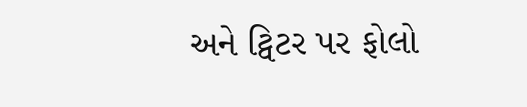અને ટ્વિટર પર ફોલો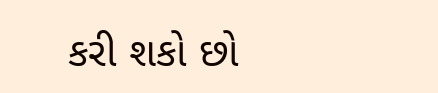કરી શકો છો